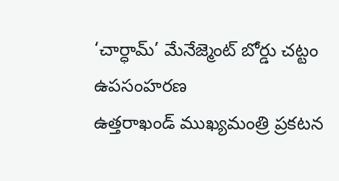‘చార్ధామ్’ మేనేజ్మెంట్ బోర్డు చట్టం ఉపసంహరణ
ఉత్తరాఖండ్ ముఖ్యమంత్రి ప్రకటన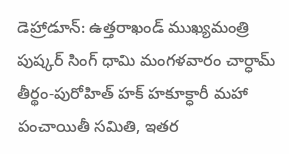డెహ్రాడూన్: ఉత్తరాఖండ్ ముఖ్యమంత్రి పుష్కర్ సింగ్ ధామి మంగళవారం చార్ధామ్ తీర్థం-పురోహిత్ హక్ హకూక్ధారీ మహా పంచాయితీ సమితి, ఇతర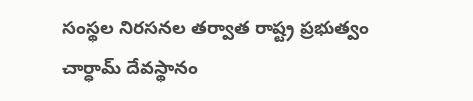సంస్థల నిరసనల తర్వాత రాష్ట్ర ప్రభుత్వం చార్ధామ్ దేవస్థానం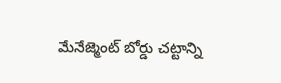మేనేజ్మెంట్ బోర్డు చట్టాన్ని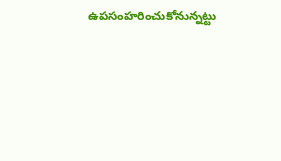ఉపసంహరించుకోనున్నట్టు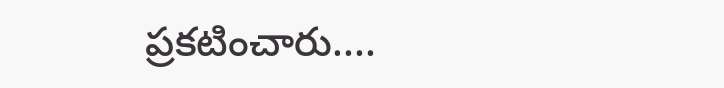ప్రకటించారు....